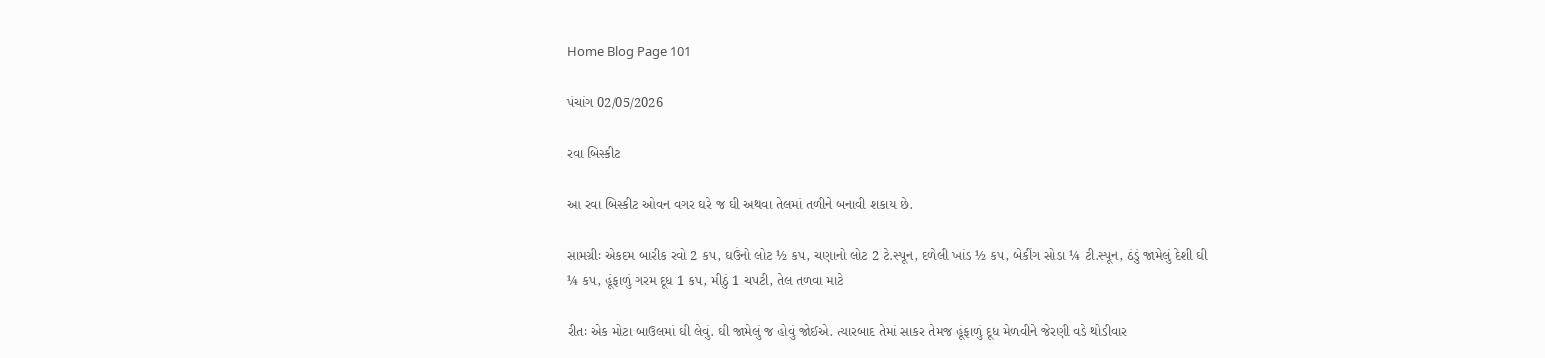Home Blog Page 101

પંચાંગ 02/05/2026

રવા બિસ્કીટ

આ રવા બિસ્કીટ ઓવન વગર ઘરે જ ઘી અથવા તેલમાં તળીને બનાવી શકાય છે.

સામગ્રીઃ એકદમ બારીક રવો 2 કપ, ઘઉંનો લોટ ½ કપ, ચણાનો લોટ 2 ટે.સ્પૂન, દળેલી ખાંડ ½ કપ, બેકીંગ સોડા ¼ ટી.સ્પૂન, ઠંડું જામેલું દેશી ઘી ¼ કપ, હૂંફાળું ગરમ દૂધ 1 કપ, મીઠું 1 ચપટી, તેલ તળવા માટે

રીતઃ એક મોટા બાઉલમાં ઘી લેવું. ઘી જામેલું જ હોવું જોઈએ. ત્યારબાદ તેમાં સાકર તેમજ હૂંફાળું દૂધ મેળવીને જેરણી વડે થોડીવાર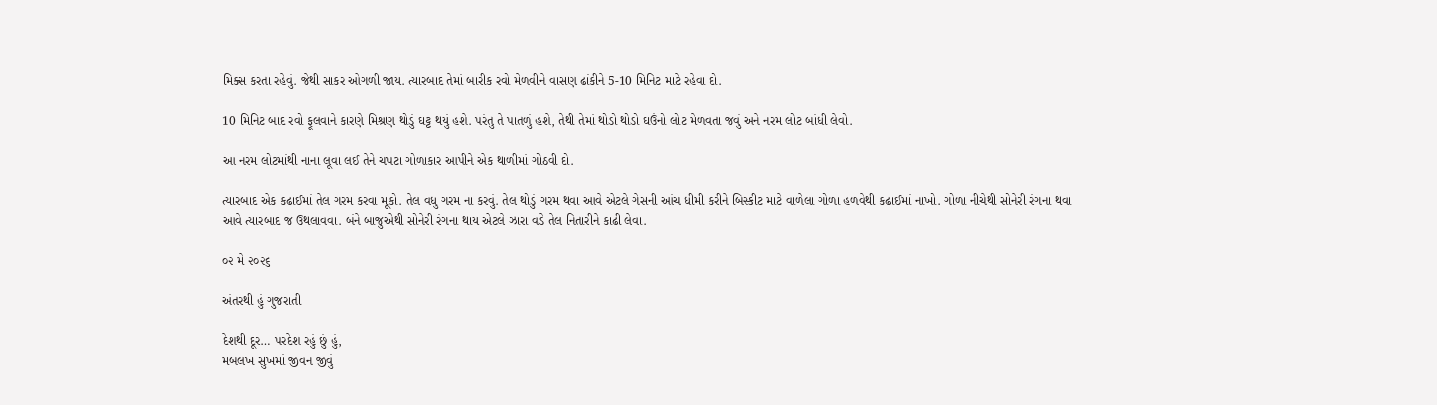મિક્સ કરતા રહેવું. જેથી સાકર ઓગળી જાય. ત્યારબાદ તેમાં બારીક રવો મેળવીને વાસણ ઢાંકીને 5-10 મિનિટ માટે રહેવા દો.

10 મિનિટ બાદ રવો ફૂલવાને કારણે મિશ્રણ થોડું ઘટ્ટ થયું હશે. પરંતુ તે પાતળું હશે, તેથી તેમાં થોડો થોડો ઘઉંનો લોટ મેળવતા જવું અને નરમ લોટ બાંધી લેવો.

આ નરમ લોટમાંથી નાના લૂવા લઈ તેને ચપટા ગોળાકાર આપીને એક થાળીમાં ગોઠવી દો.

ત્યારબાદ એક કઢાઈમાં તેલ ગરમ કરવા મૂકો. તેલ વધુ ગરમ ના કરવું. તેલ થોડું ગરમ થવા આવે એટલે ગેસની આંચ ધીમી કરીને બિસ્કીટ માટે વાળેલા ગોળા હળવેથી કઢાઈમાં નાખો. ગોળા નીચેથી સોનેરી રંગના થવા આવે ત્યારબાદ જ ઉથલાવવા. બંને બાજુએથી સોનેરી રંગના થાય એટલે ઝારા વડે તેલ નિતારીને કાઢી લેવા.

૦૨ મે ૨૦૨૬

અંતરથી હું ગુજરાતી

દેશથી દૂર… પરદેશ રહું છું હું,
મબલખ સુખમાં જીવન જીવું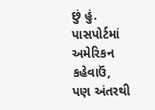છું હું.
પાસપોર્ટમાં અમેરિકન કહેવાઉં,
પણ અંતરથી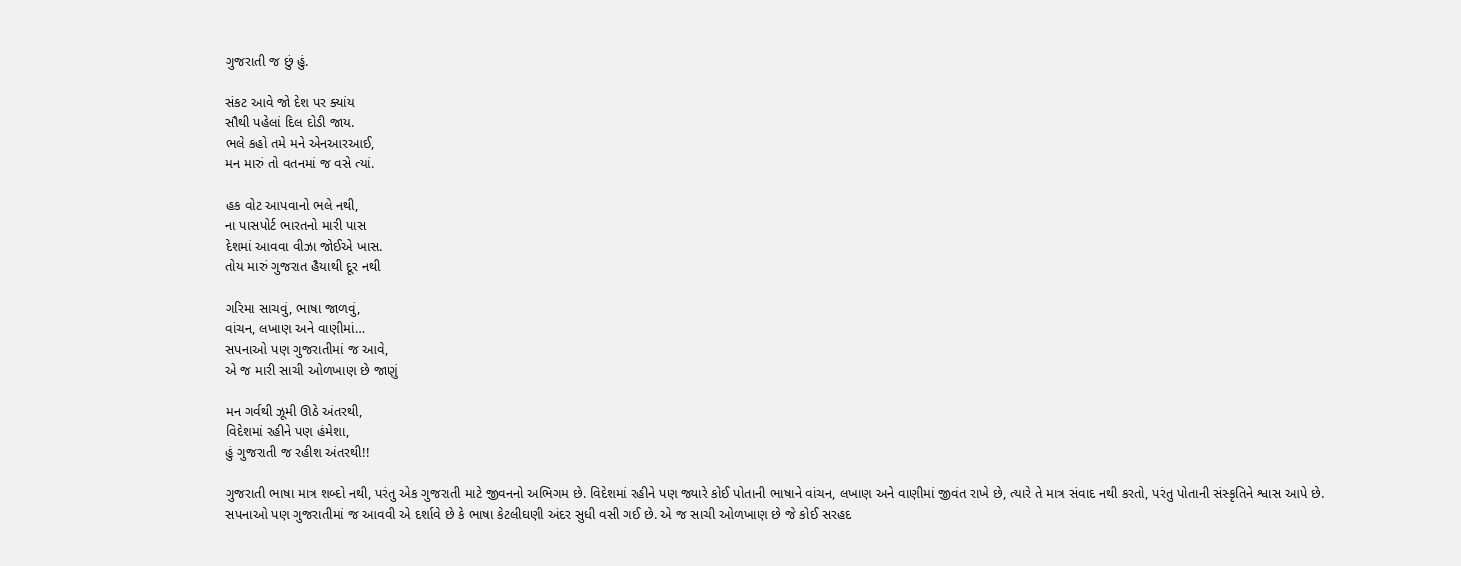ગુજરાતી જ છું હું.

સંકટ આવે જો દેશ પર ક્યાંય
સૌથી પહેલાં દિલ દોડી જાય.
ભલે કહો તમે મને એનઆરઆઈ,
મન મારું તો વતનમાં જ વસે ત્યાં.

હક વોટ આપવાનો ભલે નથી,
ના પાસપોર્ટ ભારતનો મારી પાસ
દેશમાં આવવા વીઝા જોઈએ ખાસ.
તોય મારું ગુજરાત હૈયાથી દૂર નથી

ગરિમા સાચવું, ભાષા જાળવું,
વાંચન, લખાણ અને વાણીમાં…
સપનાઓ પણ ગુજરાતીમાં જ આવે,
એ જ મારી સાચી ઓળખાણ છે જાણું

મન ગર્વથી ઝૂમી ઊઠે અંતરથી,
વિદેશમાં રહીને પણ હંમેશા,
હું ગુજરાતી જ રહીશ અંતરથી!!

ગુજરાતી ભાષા માત્ર શબ્દો નથી, પરંતુ એક ગુજરાતી માટે જીવનનો અભિગમ છે. વિદેશમાં રહીને પણ જ્યારે કોઈ પોતાની ભાષાને વાંચન, લખાણ અને વાણીમાં જીવંત રાખે છે, ત્યારે તે માત્ર સંવાદ નથી કરતો, પરંતુ પોતાની સંસ્કૃતિને શ્વાસ આપે છે. સપનાઓ પણ ગુજરાતીમાં જ આવવી એ દર્શાવે છે કે ભાષા કેટલીઘણી અંદર સુધી વસી ગઈ છે. એ જ સાચી ઓળખાણ છે જે કોઈ સરહદ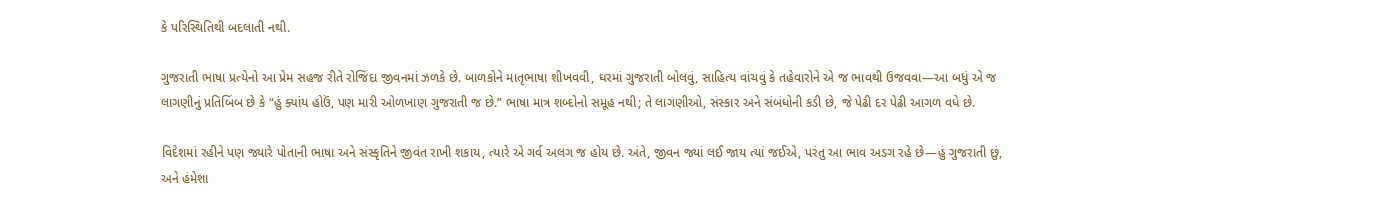કે પરિસ્થિતિથી બદલાતી નથી.

ગુજરાતી ભાષા પ્રત્યેનો આ પ્રેમ સહજ રીતે રોજિંદા જીવનમાં ઝળકે છે. બાળકોને માતૃભાષા શીખવવી, ઘરમાં ગુજરાતી બોલવું, સાહિત્ય વાંચવું કે તહેવારોને એ જ ભાવથી ઉજવવા—આ બધું એ જ લાગણીનું પ્રતિબિંબ છે કે “હું ક્યાંય હોઉં, પણ મારી ઓળખાણ ગુજરાતી જ છે.” ભાષા માત્ર શબ્દોનો સમૂહ નથી; તે લાગણીઓ, સંસ્કાર અને સંબંધોની કડી છે, જે પેઢી દર પેઢી આગળ વધે છે.

વિદેશમાં રહીને પણ જ્યારે પોતાની ભાષા અને સંસ્કૃતિને જીવંત રાખી શકાય, ત્યારે એ ગર્વ અલગ જ હોય છે. અંતે, જીવન જ્યાં લઈ જાય ત્યાં જઈએ, પરંતુ આ ભાવ અડગ રહે છે—હું ગુજરાતી છું, અને હંમેશા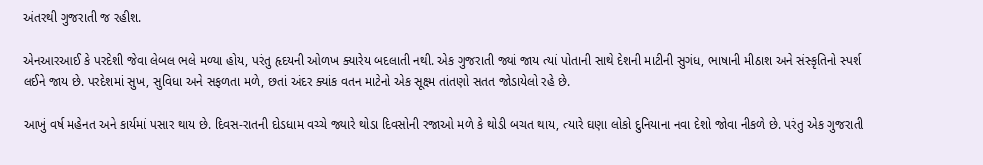અંતરથી ગુજરાતી જ રહીશ.

એનઆરઆઈ કે પરદેશી જેવા લેબલ ભલે મળ્યા હોય, પરંતુ હૃદયની ઓળખ ક્યારેય બદલાતી નથી. એક ગુજરાતી જ્યાં જાય ત્યાં પોતાની સાથે દેશની માટીની સુગંધ, ભાષાની મીઠાશ અને સંસ્કૃતિનો સ્પર્શ લઈને જાય છે. પરદેશમાં સુખ, સુવિધા અને સફળતા મળે, છતાં અંદર ક્યાંક વતન માટેનો એક સૂક્ષ્મ તાંતણો સતત જોડાયેલો રહે છે.

આખું વર્ષ મહેનત અને કાર્યમાં પસાર થાય છે. દિવસ-રાતની દોડધામ વચ્ચે જ્યારે થોડા દિવસોની રજાઓ મળે કે થોડી બચત થાય, ત્યારે ઘણા લોકો દુનિયાના નવા દેશો જોવા નીકળે છે. પરંતુ એક ગુજરાતી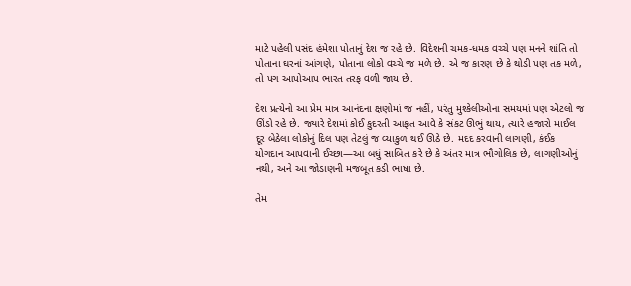માટે પહેલી પસંદ હંમેશા પોતાનું દેશ જ રહે છે. વિદેશની ચમક-ધમક વચ્ચે પણ મનને શાંતિ તો પોતાના ઘરનાં આંગણે, પોતાના લોકો વચ્ચે જ મળે છે. એ જ કારણ છે કે થોડી પણ તક મળે, તો પગ આપોઆપ ભારત તરફ વળી જાય છે.

દેશ પ્રત્યેનો આ પ્રેમ માત્ર આનંદના ક્ષણોમાં જ નહીં, પરંતુ મુશ્કેલીઓના સમયમાં પણ એટલો જ ઊંડો રહે છે. જ્યારે દેશમાં કોઈ કુદરતી આફત આવે કે સંકટ ઊભું થાય, ત્યારે હજારો માઈલ દૂર બેઠેલા લોકોનું દિલ પણ તેટલું જ વ્યાકુળ થઈ ઊઠે છે. મદદ કરવાની લાગણી, કંઈક યોગદાન આપવાની ઈચ્છા—આ બધું સાબિત કરે છે કે અંતર માત્ર ભૌગોલિક છે, લાગણીઓનું નથી, અને આ જોડાણની મજબૂત કડી ભાષા છે.

તેમ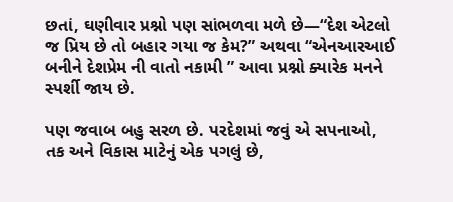છતાં, ઘણીવાર પ્રશ્નો પણ સાંભળવા મળે છે—“દેશ એટલો જ પ્રિય છે તો બહાર ગયા જ કેમ?” અથવા “એનઆરઆઈ બનીને દેશપ્રેમ ની વાતો નકામી ” આવા પ્રશ્નો ક્યારેક મનને સ્પર્શી જાય છે.

પણ જવાબ બહુ સરળ છે. પરદેશમાં જવું એ સપનાઓ, તક અને વિકાસ માટેનું એક પગલું છે,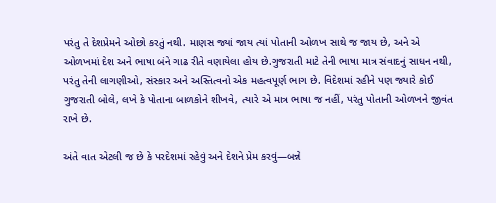પરંતુ તે દેશપ્રેમને ઓછો કરતું નથી. માણસ જ્યાં જાય ત્યાં પોતાની ઓળખ સાથે જ જાય છે, અને એ ઓળખમાં દેશ અને ભાષા બંને ગાઢ રીતે વણાયેલા હોય છે.ગુજરાતી માટે તેની ભાષા માત્ર સંવાદનું સાધન નથી, પરંતુ તેની લાગણીઓ, સંસ્કાર અને અસ્તિત્વનો એક મહત્વપૂર્ણ ભાગ છે. વિદેશમાં રહીને પણ જ્યારે કોઈ ગુજરાતી બોલે, લખે કે પોતાના બાળકોને શીખવે, ત્યારે એ માત્ર ભાષા જ નહીં, પરંતુ પોતાની ઓળખને જીવંત રાખે છે.

અંતે વાત એટલી જ છે કે પરદેશમાં રહેવું અને દેશને પ્રેમ કરવું—બન્ને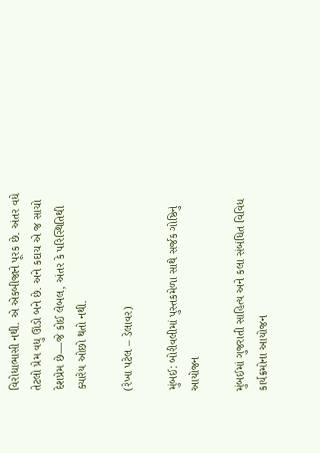વિરોધાભાસી નથી. એ એકબીજાને પૂરક છે. અંતર વધે તેટલો પ્રેમ વધુ ઊંડો બને છે. અને કદાચ એ જ સાચો દેશપ્રેમ છે—જે કોઈ લેબલ, અંતર કે પરિસ્થિતિથી ક્યારેય ઓછો થતો નથી.

(રેખા પટેલ – ડેલાવર)

મુંબઈ: બોરીવલીમાં પુસ્તકમેળા સાથે સર્જક ગોષ્ઠિનું આયોજન

મુંબઈમાં ગુજરાતી સાહિત્ય અને કલા સંબંધિત વિવિધ કાર્યક્રમોના આયોજન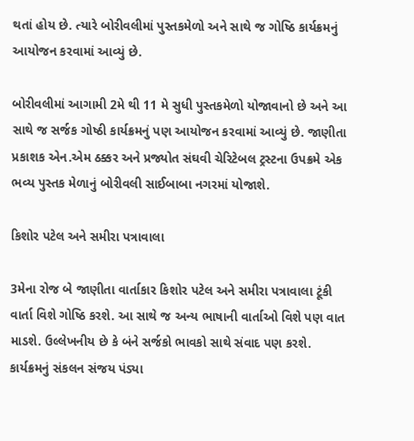થતાં હોય છે. ત્યારે બોરીવલીમાં પુસ્તકમેળો અને સાથે જ ગોષ્ઠિ કાર્યક્રમનું આયોજન કરવામાં આવ્યું છે.

બોરીવલીમાં આગામી 2મે થી 11 મે સુધી પુસ્તકમેળો યોજાવાનો છે અને આ સાથે જ સર્જક ગોષ્ઠી કાર્યક્રમનું પણ આયોજન કરવામાં આવ્યું છે. જાણીતા પ્રકાશક એન.એમ ઠક્કર અને પ્રજ્યોત સંઘવી ચેરિટેબલ ટ્રસ્ટના ઉપક્રમે એક ભવ્ય પુસ્તક મેળાનું બોરીવલી સાઈબાબા નગરમાં યોજાશે.

કિશોર પટેલ અને સમીરા પત્રાવાલા

3મેના રોજ બે જાણીતા વાર્તાકાર કિશોર પટેલ અને સમીરા પત્રાવાલા ટૂંકી વાર્તા વિશે ગોષ્ઠિ કરશે. આ સાથે જ અન્ય ભાષાની વાર્તાઓ વિશે પણ વાત માડશે. ઉલ્લેખનીય છે કે બંને સર્જકો ભાવકો સાથે સંવાદ પણ કરશે. કાર્યક્રમનું સંકલન સંજય પંડ્યા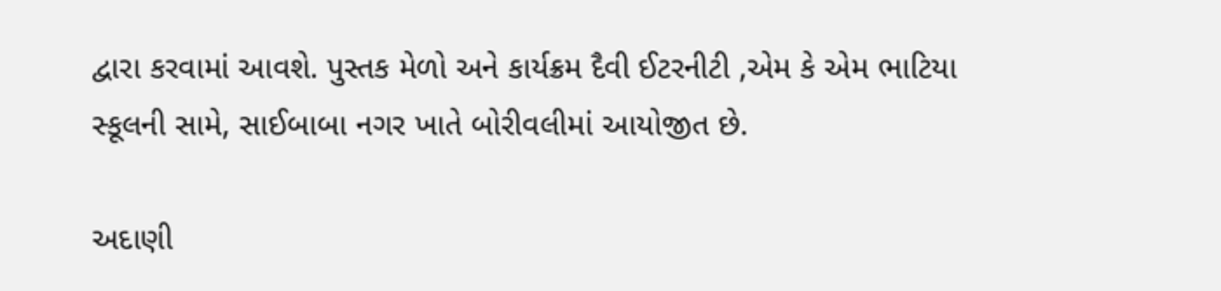દ્વારા કરવામાં આવશે. પુસ્તક મેળો અને કાર્યક્રમ દૈવી ઈટરનીટી ,એમ કે એમ ભાટિયા સ્કૂલની સામે, સાઈબાબા નગર ખાતે બોરીવલીમાં આયોજીત છે.

અદાણી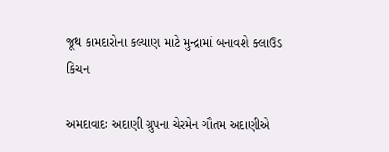જૂથ કામદારોના કલ્યાણ માટે મુન્દ્રામાં બનાવશે ક્લાઉડ કિચન

અમદાવાદઃ અદાણી ગ્રુપના ચેરમેન ગૌતમ અદાણીએ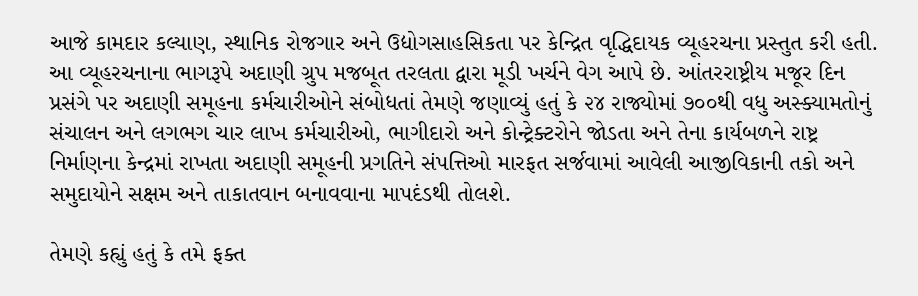આજે કામદાર કલ્યાણ, સ્થાનિક રોજગાર અને ઉદ્યોગસાહસિકતા પર કેન્દ્રિત વૃદ્ધિદાયક વ્યૂહરચના પ્રસ્તુત કરી હતી. આ વ્યૂહરચનાના ભાગરૂપે અદાણી ગ્રુપ મજબૂત તરલતા દ્વારા મૂડી ખર્ચને વેગ આપે છે. આંતરરાષ્ટ્રીય મજૂર દિન પ્રસંગે પર અદાણી સમૂહના કર્મચારીઓને સંબોધતાં તેમણે જણાવ્યું હતું કે ૨૪ રાજ્યોમાં ૭૦૦થી વધુ અસ્ક્યામતોનું સંચાલન અને લગભગ ચાર લાખ કર્મચારીઓ, ભાગીદારો અને કોન્ટ્રેક્ટરોને જોડતા અને તેના કાર્યબળને રાષ્ટ્ર નિર્માણના કેન્દ્રમાં રાખતા અદાણી સમૂહની પ્રગતિને સંપત્તિઓ મારફત સર્જવામાં આવેલી આજીવિકાની તકો અને સમુદાયોને સક્ષમ અને તાકાતવાન બનાવવાના માપદંડથી તોલશે.

તેમણે કહ્યું હતું કે તમે ફક્ત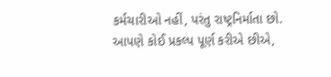કર્મચારીઓ નહીં, પરંતુ રાષ્ટ્રનિર્માતા છો. આપણે કોઈ પ્રકલ્પ પૂર્ણ કરીએ છીએ,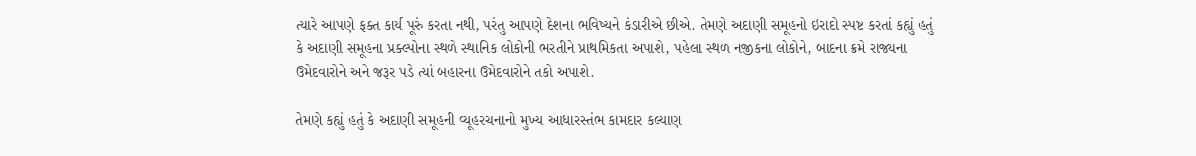ત્યારે આપણે ફક્ત કાર્ય પૂરું કરતા નથી, પરંતુ આપણે દેશના ભવિષ્યને કંડારીએ છીએ. તેમણે અદાણી સમૂહનો ઇરાદો સ્પષ્ટ કરતાં કહ્યું હતું કે અદાણી સમૂહના પ્રક્લ્પોના સ્થળે સ્થાનિક લોકોની ભરતીને પ્રાથમિકતા અપાશે, પહેલા સ્થળ નજીકના લોકોને, બાદના ક્રમે રાજ્યના ઉમેદવારોને અને જરૂર પડે ત્યાં બહારના ઉમેદવારોને તકો અપાશે.

તેમણે કહ્યું હતું કે અદાણી સમૂહની વ્યૂહરચનાનો મુખ્ય આધારસ્તંભ કામદાર કલ્યાણ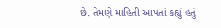છે. તેમણે માહિતી આપતાં કહ્યું હતું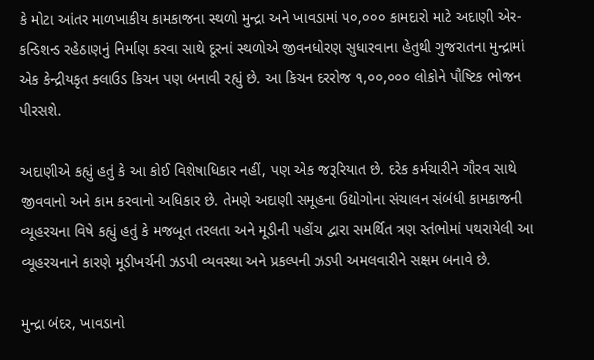કે મોટા આંતર માળખાકીય કામકાજના સ્થળો મુન્દ્રા અને ખાવડામાં ૫૦,૦૦૦ કામદારો માટે અદાણી એર-કન્ડિશન્ડ રહેઠાણનું નિર્માણ કરવા સાથે દૂરનાં સ્થળોએ જીવનધોરણ સુધારવાના હેતુથી ગુજરાતના મુન્દ્રામાં એક કેન્દ્રીયકૃત ક્લાઉડ કિચન પણ બનાવી રહ્યું છે. આ કિચન દરરોજ ૧,૦૦,૦૦૦ લોકોને પૌષ્ટિક ભોજન પીરસશે.

અદાણીએ કહ્યું હતું કે આ કોઈ વિશેષાધિકાર નહીં, પણ એક જરૂરિયાત છે. દરેક કર્મચારીને ગૌરવ સાથે જીવવાનો અને કામ કરવાનો અધિકાર છે. તેમણે અદાણી સમૂહના ઉદ્યોગોના સંચાલન સંબંધી કામકાજની વ્યૂહરચના વિષે કહ્યું હતું કે મજબૂત તરલતા અને મૂડીની પહોંચ દ્વારા સમર્થિત ત્રણ સ્તંભોમાં પથરાયેલી આ વ્યૂહરચનાને કારણે મૂડીખર્ચની ઝડપી વ્યવસ્થા અને પ્રકલ્પની ઝડપી અમલવારીને સક્ષમ બનાવે છે.

મુન્દ્રા બંદર, ખાવડાનો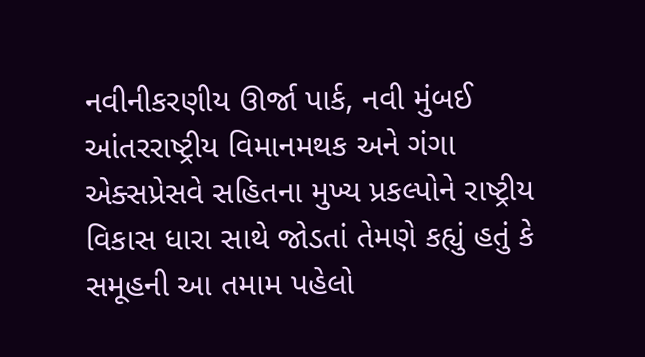નવીનીકરણીય ઊર્જા પાર્ક, નવી મુંબઈ આંતરરાષ્ટ્રીય વિમાનમથક અને ગંગા એક્સપ્રેસવે સહિતના મુખ્ય પ્રકલ્પોને રાષ્ટ્રીય વિકાસ ધારા સાથે જોડતાં તેમણે કહ્યું હતું કે સમૂહની આ તમામ પહેલો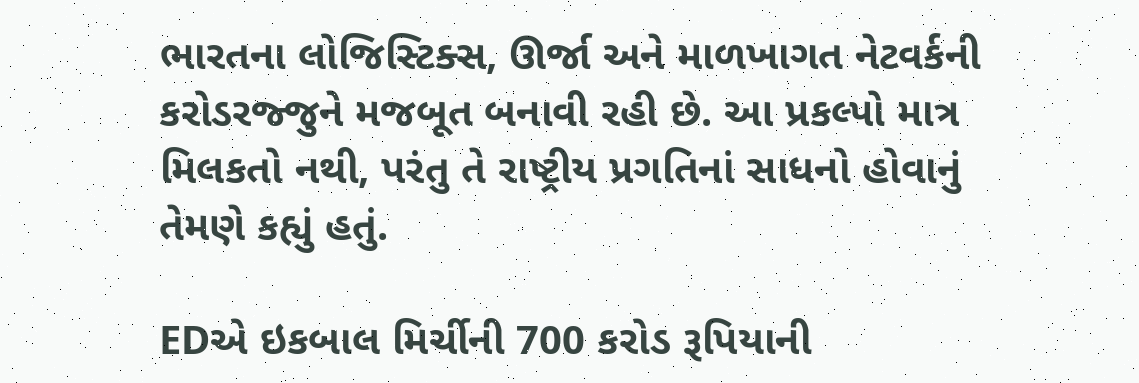ભારતના લોજિસ્ટિક્સ, ઊર્જા અને માળખાગત નેટવર્કની કરોડરજ્જુને મજબૂત બનાવી રહી છે. આ પ્રકલ્પો માત્ર મિલકતો નથી, પરંતુ તે રાષ્ટ્રીય પ્રગતિનાં સાધનો હોવાનું તેમણે કહ્યું હતું.

EDએ ઇકબાલ મિર્ચીની 700 કરોડ રૂપિયાની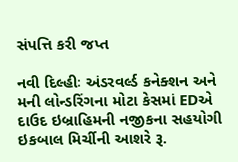સંપત્તિ કરી જપ્ત

નવી દિલ્હીઃ અંડરવર્લ્ડ કનેક્શન અને મની લોન્ડરિંગના મોટા કેસમાં EDએ દાઉદ ઇબ્રાહિમની નજીકના સહયોગી ઇકબાલ મિર્ચીની આશરે રૂ.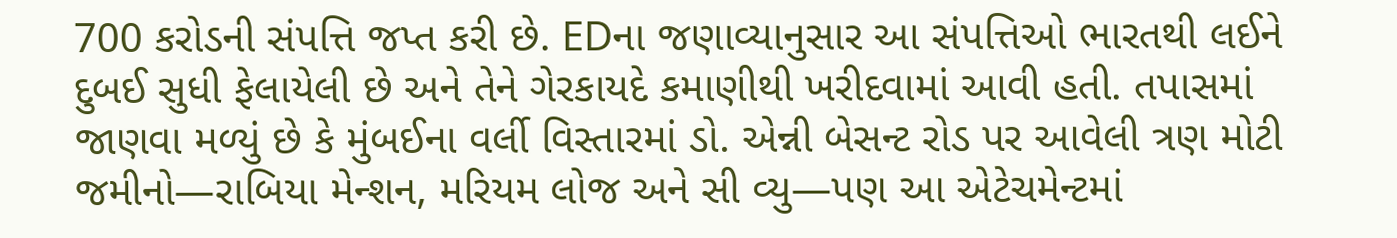700 કરોડની સંપત્તિ જપ્ત કરી છે. EDના જણાવ્યાનુસાર આ સંપત્તિઓ ભારતથી લઈને દુબઈ સુધી ફેલાયેલી છે અને તેને ગેરકાયદે કમાણીથી ખરીદવામાં આવી હતી. તપાસમાં જાણવા મળ્યું છે કે મુંબઈના વર્લી વિસ્તારમાં ડો. એન્ની બેસન્ટ રોડ પર આવેલી ત્રણ મોટી જમીનો—રાબિયા મેન્શન, મરિયમ લોજ અને સી વ્યુ—પણ આ એટેચમેન્ટમાં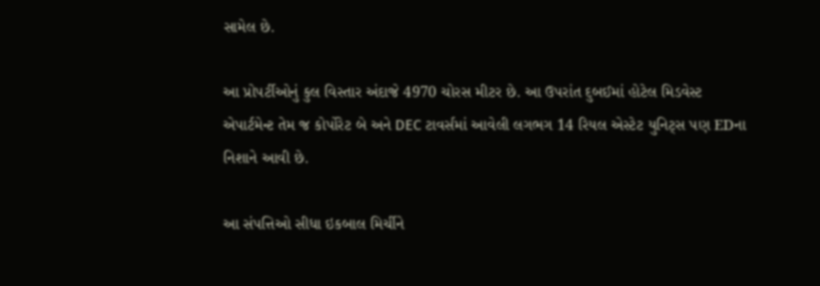સામેલ છે.

આ પ્રોપર્ટીઓનું કુલ વિસ્તાર અંદાજે 4970 ચોરસ મીટર છે. આ ઉપરાંત દુબઈમાં હોટેલ મિડવેસ્ટ એપાર્ટમેન્ટ તેમ જ કોર્પોરેટ બે અને DEC ટાવર્સમાં આવેલી લગભગ 14 રિયલ એસ્ટેટ યુનિટ્સ પણ EDના નિશાને આવી છે.

આ સંપત્તિઓ સીધા ઇકબાલ મિર્ચીને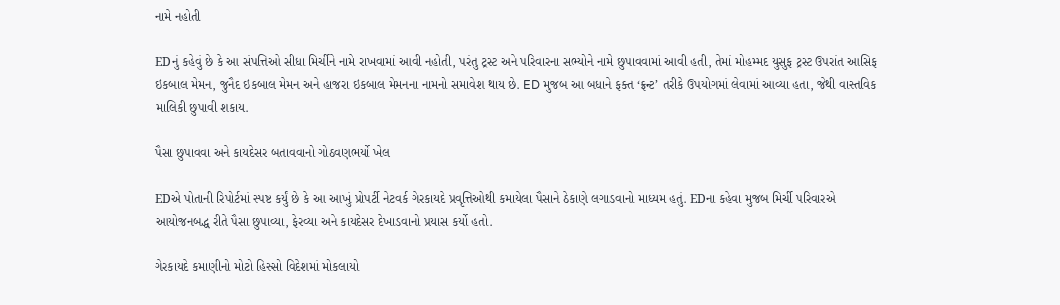નામે નહોતી

EDનું કહેવું છે કે આ સંપત્તિઓ સીધા મિર્ચીને નામે રાખવામાં આવી નહોતી, પરંતુ ટ્રસ્ટ અને પરિવારના સભ્યોને નામે છુપાવવામાં આવી હતી, તેમાં મોહમ્મદ યુસુફ ટ્રસ્ટ ઉપરાંત આસિફ ઇકબાલ મેમન, જુનૈદ ઇકબાલ મેમન અને હાજરા ઇકબાલ મેમનના નામનો સમાવેશ થાય છે. ED મુજબ આ બધાને ફક્ત ‘ફ્રન્ટ’ તરીકે ઉપયોગમાં લેવામાં આવ્યા હતા, જેથી વાસ્તવિક માલિકી છુપાવી શકાય.

પૈસા છુપાવવા અને કાયદેસર બતાવવાનો ગોઠવણભર્યો ખેલ

EDએ પોતાની રિપોર્ટમાં સ્પષ્ટ કર્યું છે કે આ આખું પ્રોપર્ટી નેટવર્ક ગેરકાયદે પ્રવૃત્તિઓથી કમાયેલા પૈસાને ઠેકાણે લગાડવાનો માધ્યમ હતું. EDના કહેવા મુજબ મિર્ચી પરિવારએ આયોજનબદ્ધ રીતે પૈસા છુપાવ્યા, ફેરવ્યા અને કાયદેસર દેખાડવાનો પ્રયાસ કર્યો હતો.

ગેરકાયદે કમાણીનો મોટો હિસ્સો વિદેશમાં મોકલાયો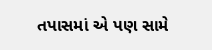તપાસમાં એ પણ સામે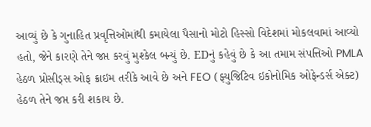આવ્યું છે કે ગુનાહિત પ્રવૃત્તિઓમાંથી કમાયેલા પૈસાનો મોટો હિસ્સો વિદેશમાં મોકલવામાં આવ્યો હતો, જેને કારણે તેને જપ્ત કરવું મુશ્કેલ બન્યું છે. EDનું કહેવું છે કે આ તમામ સંપત્તિઓ PMLA હેઠળ પ્રોસીડ્સ ઓફ ક્રાઇમ તરીકે આવે છે અને FEO (ફ્યુજિટિવ ઇકોનોમિક ઓફેન્ડર્સ એક્ટ) હેઠળ તેને જપ્ત કરી શકાય છે.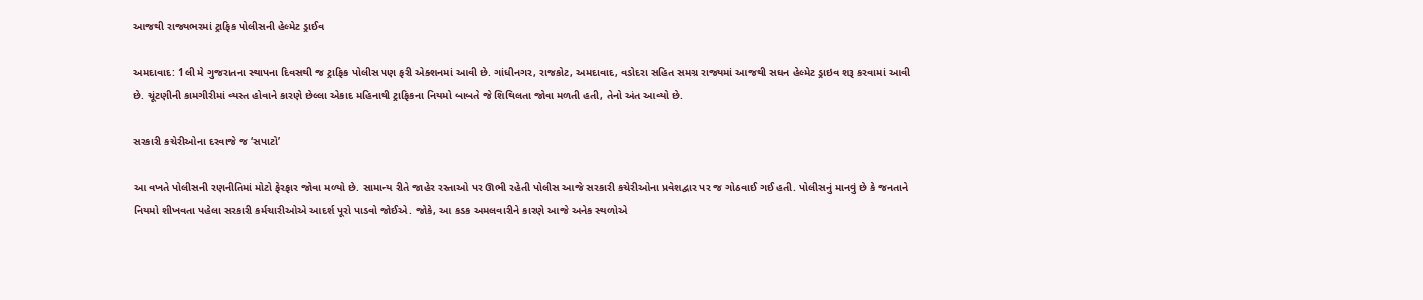આજથી રાજ્યભરમાં ટ્રાફિક પોલીસની હેલ્મેટ ડ્રાઈવ

અમદાવાદ: 1લી મે ગુજરાતના સ્થાપના દિવસથી જ ટ્રાફિક પોલીસ પણ ફરી એક્શનમાં આવી છે. ગાંધીનગર, રાજકોટ, અમદાવાદ, વડોદરા સહિત સમગ્ર રાજ્યમાં આજથી સઘન હેલ્મેટ ડ્રાઇવ શરૂ કરવામાં આવી છે. ચૂંટણીની કામગીરીમાં વ્યસ્ત હોવાને કારણે છેલ્લા એકાદ મહિનાથી ટ્રાફિકના નિયમો બાબતે જે શિથિલતા જોવા મળતી હતી, તેનો અંત આવ્યો છે.

સરકારી કચેરીઓના દરવાજે જ ‘સપાટો’

આ વખતે પોલીસની રણનીતિમાં મોટો ફેરફાર જોવા મળ્યો છે. સામાન્ય રીતે જાહેર રસ્તાઓ પર ઊભી રહેતી પોલીસ આજે સરકારી કચેરીઓના પ્રવેશદ્વાર પર જ ગોઠવાઈ ગઈ હતી. પોલીસનું માનવું છે કે જનતાને નિયમો શીખવતા પહેલા સરકારી કર્મચારીઓએ આદર્શ પૂરો પાડવો જોઈએ. જોકે, આ કડક અમલવારીને કારણે આજે અનેક સ્થળોએ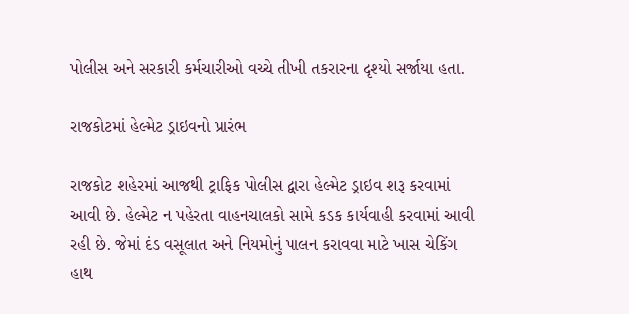પોલીસ અને સરકારી કર્મચારીઓ વચ્ચે તીખી તકરારના દૃશ્યો સર્જાયા હતા.

રાજકોટમાં હેલ્મેટ ડ્રાઇવનો પ્રારંભ

રાજકોટ શહેરમાં આજથી ટ્રાફિક પોલીસ દ્વારા હેલ્મેટ ડ્રાઇવ શરૂ કરવામાં આવી છે. હેલ્મેટ ન પહેરતા વાહનચાલકો સામે કડક કાર્યવાહી કરવામાં આવી રહી છે. જેમાં દંડ વસૂલાત અને નિયમોનું પાલન કરાવવા માટે ખાસ ચેકિંગ હાથ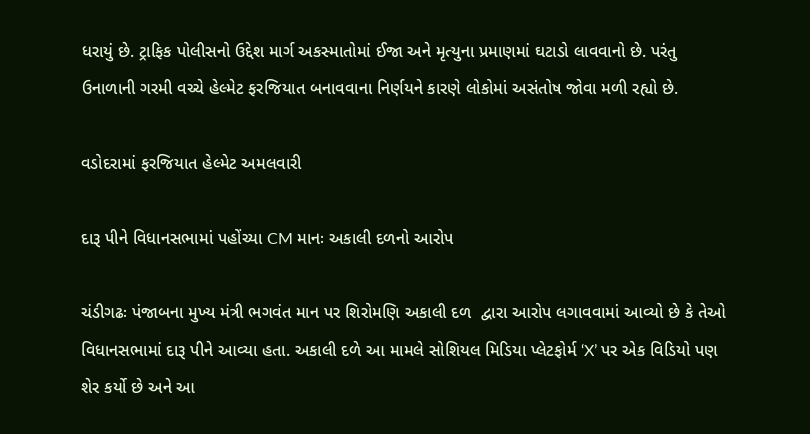ધરાયું છે. ટ્રાફિક પોલીસનો ઉદ્દેશ માર્ગ અકસ્માતોમાં ઈજા અને મૃત્યુના પ્રમાણમાં ઘટાડો લાવવાનો છે. પરંતુ ઉનાળાની ગરમી વચ્ચે હેલ્મેટ ફરજિયાત બનાવવાના નિર્ણયને કારણે લોકોમાં અસંતોષ જોવા મળી રહ્યો છે.

વડોદરામાં ફરજિયાત હેલ્મેટ અમલવારી

દારૂ પીને વિધાનસભામાં પહોંચ્યા CM માનઃ અકાલી દળનો આરોપ

ચંડીગઢઃ પંજાબના મુખ્ય મંત્રી ભગવંત માન પર શિરોમણિ અકાલી દળ  દ્વારા આરોપ લગાવવામાં આવ્યો છે કે તેઓ વિધાનસભામાં દારૂ પીને આવ્યા હતા. અકાલી દળે આ મામલે સોશિયલ મિડિયા પ્લેટફોર્મ ‘X’ પર એક વિડિયો પણ શેર કર્યો છે અને આ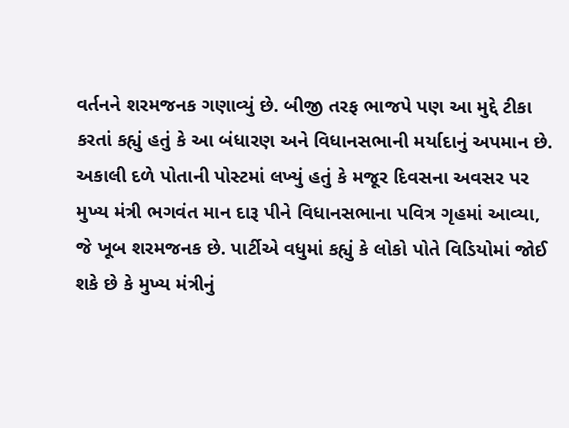વર્તનને શરમજનક ગણાવ્યું છે. બીજી તરફ ભાજપે પણ આ મુદ્દે ટીકા કરતાં કહ્યું હતું કે આ બંધારણ અને વિધાનસભાની મર્યાદાનું અપમાન છે. અકાલી દળે પોતાની પોસ્ટમાં લખ્યું હતું કે મજૂર દિવસના અવસર પર મુખ્ય મંત્રી ભગવંત માન દારૂ પીને વિધાનસભાના પવિત્ર ગૃહમાં આવ્યા, જે ખૂબ શરમજનક છે. પાર્ટીએ વધુમાં કહ્યું કે લોકો પોતે વિડિયોમાં જોઈ શકે છે કે મુખ્ય મંત્રીનું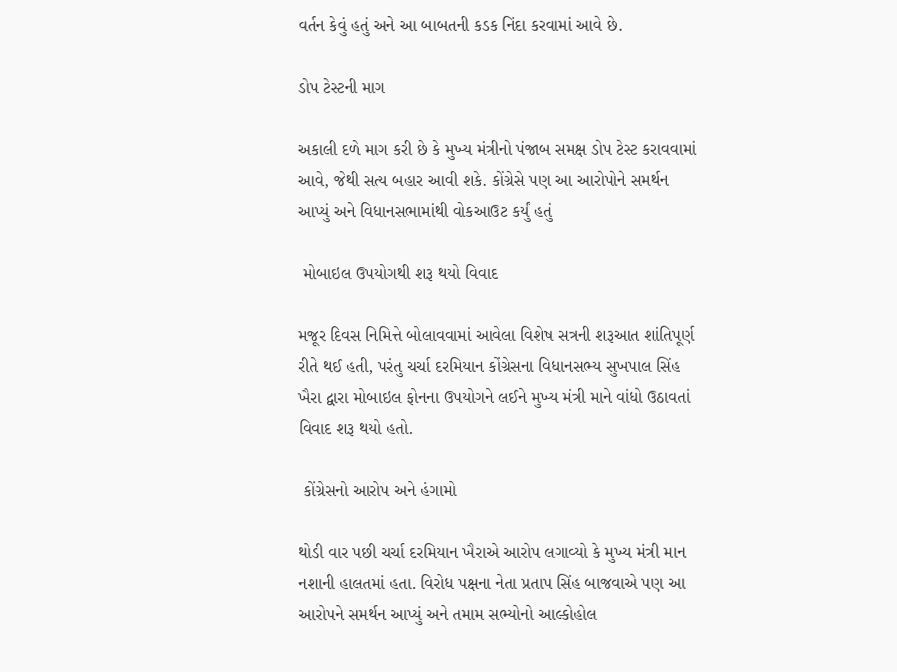વર્તન કેવું હતું અને આ બાબતની કડક નિંદા કરવામાં આવે છે.

ડોપ ટેસ્ટની માગ

અકાલી દળે માગ કરી છે કે મુખ્ય મંત્રીનો પંજાબ સમક્ષ ડોપ ટેસ્ટ કરાવવામાં આવે, જેથી સત્ય બહાર આવી શકે. કોંગ્રેસે પણ આ આરોપોને સમર્થન આપ્યું અને વિધાનસભામાંથી વોકઆઉટ કર્યું હતું

 મોબાઇલ ઉપયોગથી શરૂ થયો વિવાદ

મજૂર દિવસ નિમિત્તે બોલાવવામાં આવેલા વિશેષ સત્રની શરૂઆત શાંતિપૂર્ણ રીતે થઈ હતી, પરંતુ ચર્ચા દરમિયાન કોંગ્રેસના વિધાનસભ્ય સુખપાલ સિંહ ખૈરા દ્વારા મોબાઇલ ફોનના ઉપયોગને લઈને મુખ્ય મંત્રી માને વાંધો ઉઠાવતાં વિવાદ શરૂ થયો હતો.

 કોંગ્રેસનો આરોપ અને હંગામો

થોડી વાર પછી ચર્ચા દરમિયાન ખૈરાએ આરોપ લગાવ્યો કે મુખ્ય મંત્રી માન નશાની હાલતમાં હતા. વિરોધ પક્ષના નેતા પ્રતાપ સિંહ બાજવાએ પણ આ આરોપને સમર્થન આપ્યું અને તમામ સભ્યોનો આલ્કોહોલ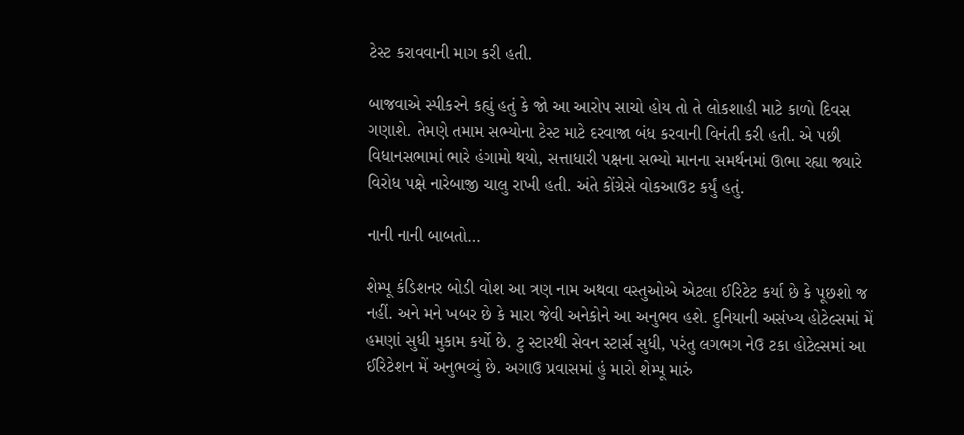ટેસ્ટ કરાવવાની માગ કરી હતી.

બાજવાએ સ્પીકરને કહ્યું હતું કે જો આ આરોપ સાચો હોય તો તે લોકશાહી માટે કાળો દિવસ ગણાશે. તેમણે તમામ સભ્યોના ટેસ્ટ માટે દરવાજા બંધ કરવાની વિનંતી કરી હતી. એ પછી વિધાનસભામાં ભારે હંગામો થયો, સત્તાધારી પક્ષના સભ્યો માનના સમર્થનમાં ઊભા રહ્યા જ્યારે વિરોધ પક્ષે નારેબાજી ચાલુ રાખી હતી. અંતે કોંગ્રેસે વોકઆઉટ કર્યું હતું.

નાની નાની બાબતો…

શેમ્પૂ કંડિશનર બોડી વોશ આ ત્રણ નામ અથવા વસ્તુઓએ એટલા ઈરિટેટ કર્યા છે કે પૂછશો જ નહીં. અને મને ખબર છે કે મારા જેવી અનેકોને આ અનુભવ હશે. દુનિયાની અસંખ્ય હોટેલ્સમાં મેં હમણાં સુધી મુકામ કર્યો છે. ટુ સ્ટારથી સેવન સ્ટાર્સ સુધી, પરંતુ લગભગ નેઉ ટકા હોટેલ્સમાં આ ઈરિટેશન મેં અનુભવ્યું છે. અગાઉ પ્રવાસમાં હું મારો શેમ્પૂ મારું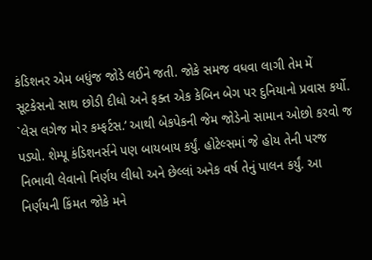કંડિશનર એમ બધુંજ જોડે લઈને જતી. જોકે સમજ વધવા લાગી તેમ મેં સૂટકેસનો સાથ છોડી દીધો અને ફક્ત એક કેબિન બેગ પર દુનિયાનો પ્રવાસ કર્યો. `લેસ લગેજ મોર કમ્ફર્ટસ.’ આથી બેકપેકની જેમ જોડેનો સામાન ઓછો કરવો જ પડ્યો. શેમ્પૂ કંડિશનર્સને પણ બાયબાય કર્યું. હોટેલ્સમાં જે હોય તેની પરજ નિભાવી લેવાનો નિર્ણય લીધો અને છેલ્લાં અનેક વર્ષ તેનું પાલન કર્યું. આ નિર્ણયની કિંમત જોકે મને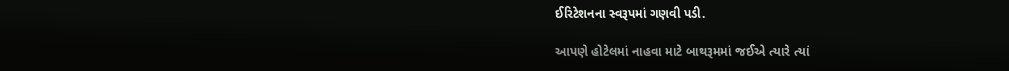ઈરિટેશનના સ્વરૂપમાં ગણવી પડી.

આપણે હોટેલમાં નાહવા માટે બાથરૂમમાં જઈએ ત્યારે ત્યાં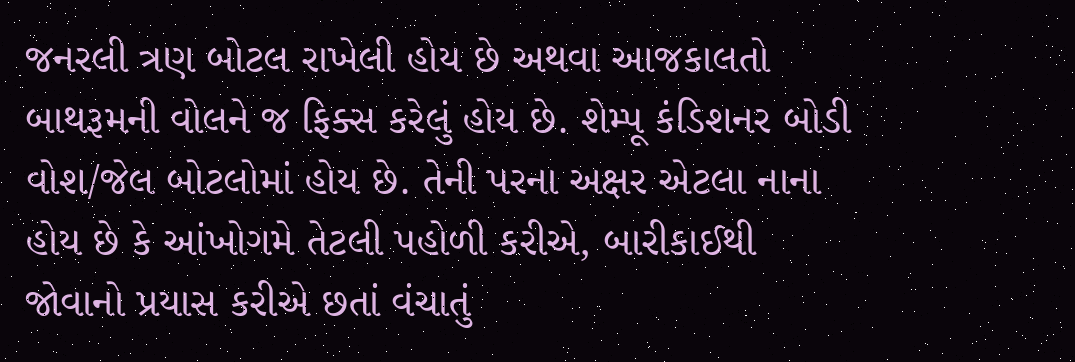જનરલી ત્રણ બોટલ રાખેલી હોય છે અથવા આજકાલતો બાથરૂમની વોલને જ ફિક્સ કરેલું હોય છે. શેમ્પૂ કંડિશનર બોડી વોશ/જેલ બોટલોમાં હોય છે. તેની પરના અક્ષર એટલા નાના હોય છે કે આંખોગમે તેટલી પહોળી કરીએ, બારીકાઈથી જોવાનો પ્રયાસ કરીએ છતાં વંચાતું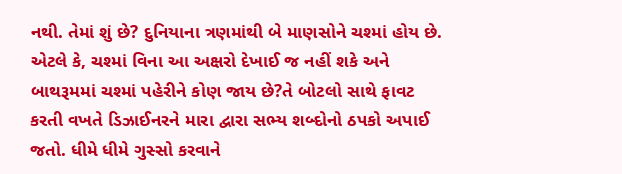નથી. તેમાં શું છે? દુનિયાના ત્રણમાંથી બે માણસોને ચશ્માં હોય છે. એટલે કે, ચશ્માં વિના આ અક્ષરો દેખાઈ જ નહીં શકે અને બાથરૂમમાં ચશ્માં પહેરીને કોણ જાય છે?તે બોટલો સાથે ફાવટ કરતી વખતે ડિઝાઈનરને મારા દ્વારા સભ્ય શબ્દોનો ઠપકો અપાઈ જતો. ધીમે ધીમે ગુસ્સો કરવાને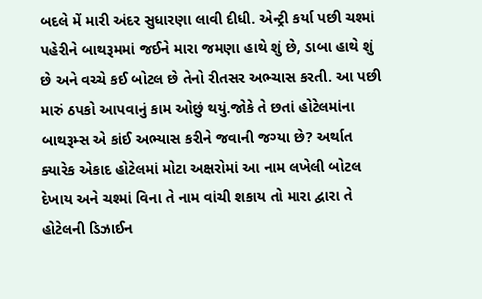બદલે મેં મારી અંદર સુધારણા લાવી દીધી. એન્ટ્રી કર્યા પછી ચશ્માં પહેરીને બાથરૂમમાં જઈને મારા જમણા હાથે શું છે, ડાબા હાથે શું છે અને વચ્ચે કઈ બોટલ છે તેનો રીતસર અભ્ચાસ કરતી. આ પછી મારું ઠપકો આપવાનું કામ ઓછું થયું.જોકે તે છતાં હોટેલમાંના બાથરૂમ્સ એ કાંઈ અભ્યાસ કરીને જવાની જગ્યા છે? અર્થાત ક્યારેક એકાદ હોટેલમાં મોટા અક્ષરોમાં આ નામ લખેલી બોટલ દેખાય અને ચશ્માં વિના તે નામ વાંચી શકાય તો મારા દ્વારા તે હોટેલની ડિઝાઈન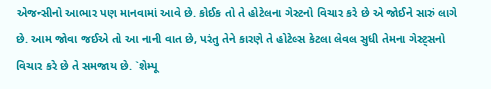એજન્સીનો આભાર પણ માનવામાં આવે છે. કોઈક તો તે હોટેલના ગેસ્ટનો વિચાર કરે છે એ જોઈને સારું લાગે છે. આમ જોવા જઈએ તો આ નાની વાત છે, પરંતુ તેને કારણે તે હોટેલ્સ કેટલા લેવલ સુધી તેમના ગેસ્ટ્સનો વિચાર કરે છે તે સમજાય છે. `શેમ્પૂ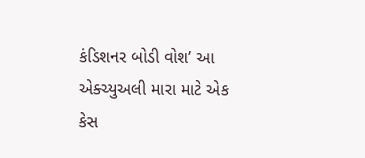કંડિશનર બોડી વોશ’ આ એક્ચ્યુઅલી મારા માટે એક કેસ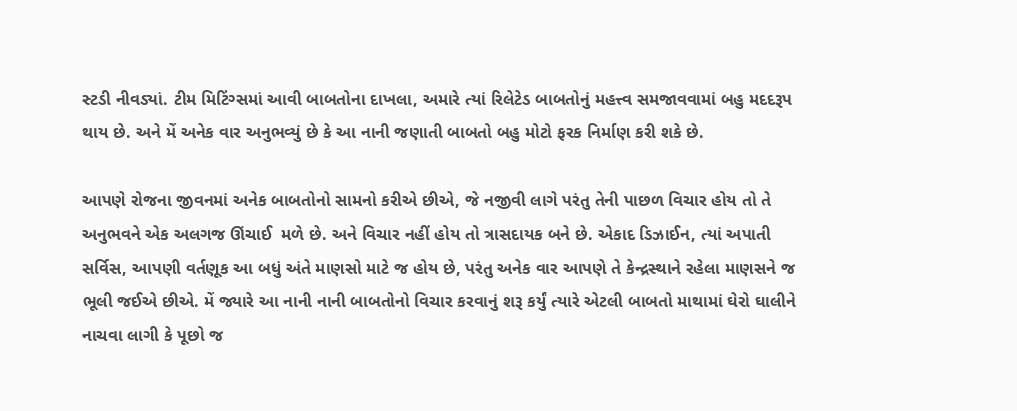સ્ટડી નીવડ્યાં. ટીમ મિટિંગ્સમાં આવી બાબતોના દાખલા, અમારે ત્યાં રિલેટેડ બાબતોનું મહત્ત્વ સમજાવવામાં બહુ મદદરૂપ થાય છે. અને મેં અનેક વાર અનુભવ્યું છે કે આ નાની જણાતી બાબતો બહુ મોટો ફરક નિર્માણ કરી શકે છે.

આપણે રોજના જીવનમાં અનેક બાબતોનો સામનો કરીએ છીએ, જે નજીવી લાગે પરંતુ તેની પાછળ વિચાર હોય તો તે અનુભવને એક અલગજ ઊંચાઈ  મળે છે. અને વિચાર નહીં હોય તો ત્રાસદાયક બને છે. એકાદ ડિઝાઈન, ત્યાં અપાતી સર્વિસ, આપણી વર્તણૂક આ બધું અંતે માણસો માટે જ હોય છે, પરંતુ અનેક વાર આપણે તે કેન્દ્રસ્થાને રહેલા માણસને જ ભૂલી જઈએ છીએ. મેં જ્યારે આ નાની નાની બાબતોનો વિચાર કરવાનું શરૂ કર્યું ત્યારે એટલી બાબતો માથામાં ઘેરો ઘાલીને નાચવા લાગી કે પૂછો જ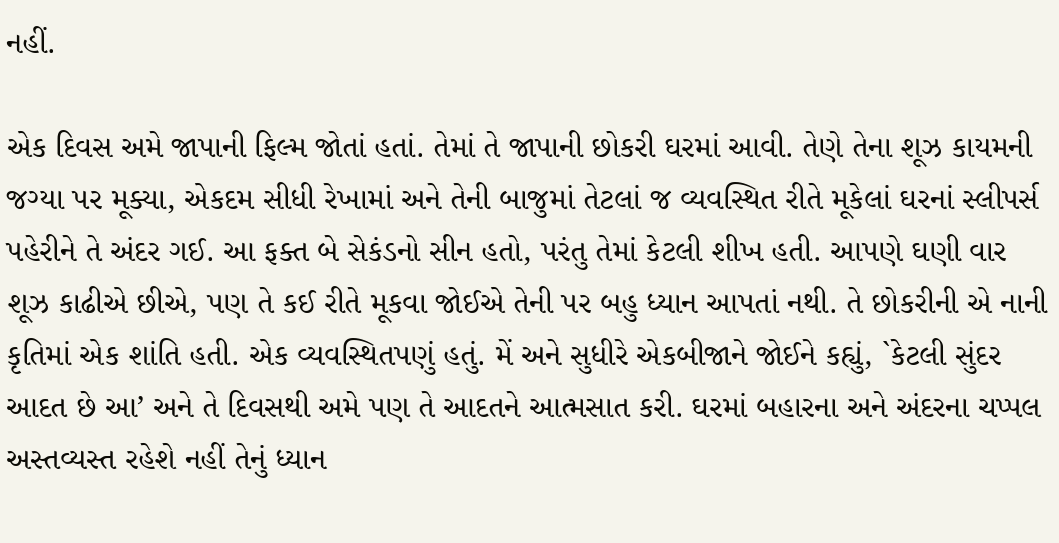નહીં.

એક દિવસ અમે જાપાની ફિલ્મ જોતાં હતાં. તેમાં તે જાપાની છોકરી ઘરમાં આવી. તેણે તેના શૂઝ કાયમની જગ્યા પર મૂક્યા, એકદમ સીધી રેખામાં અને તેની બાજુમાં તેટલાં જ વ્યવસ્થિત રીતે મૂકેલાં ઘરનાં સ્લીપર્સ પહેરીને તે અંદર ગઈ. આ ફક્ત બે સેકંડનો સીન હતો, પરંતુ તેમાં કેટલી શીખ હતી. આપણે ઘણી વાર શૂઝ કાઢીએ છીએ, પણ તે કઈ રીતે મૂકવા જોઈએ તેની પર બહુ ધ્યાન આપતાં નથી. તે છોકરીની એ નાની કૃતિમાં એક શાંતિ હતી. એક વ્યવસ્થિતપણું હતું. મેં અને સુધીરે એકબીજાને જોઈને કહ્યું, `કેટલી સુંદર આદત છે આ’ અને તે દિવસથી અમે પણ તે આદતને આત્મસાત કરી. ઘરમાં બહારના અને અંદરના ચપ્પલ અસ્તવ્યસ્ત રહેશે નહીં તેનું ધ્યાન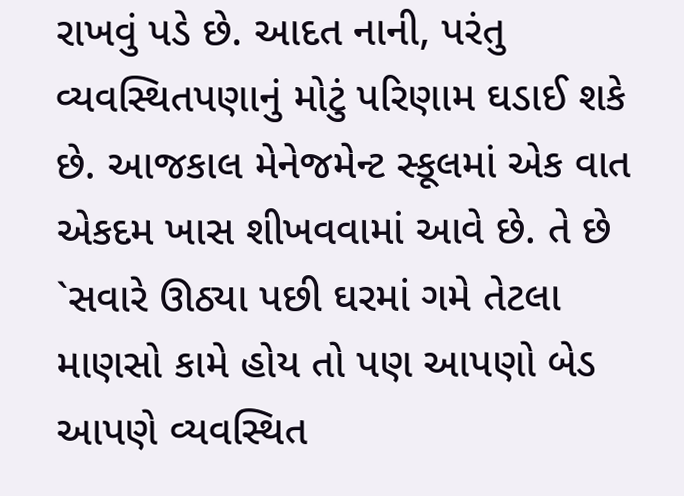રાખવું પડે છે. આદત નાની, પરંતુ વ્યવસ્થિતપણાનું મોટું પરિણામ ઘડાઈ શકે છે. આજકાલ મેનેજમેન્ટ સ્કૂલમાં એક વાત એકદમ ખાસ શીખવવામાં આવે છે. તે છે `સવારે ઊઠ્યા પછી ઘરમાં ગમે તેટલા માણસો કામે હોય તો પણ આપણો બેડ આપણે વ્યવસ્થિત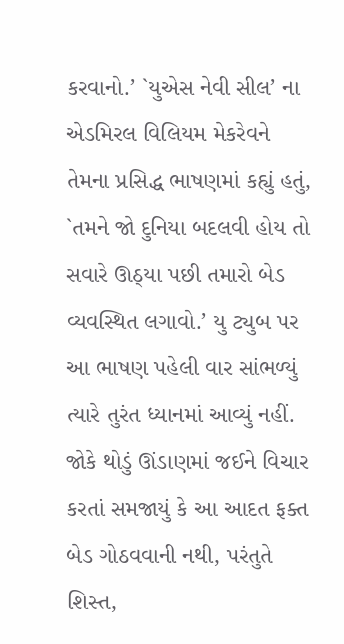કરવાનો.’ `યુએસ નેવી સીલ’ ના એડમિરલ વિલિયમ મેકરેવને તેમના પ્રસિદ્ધ ભાષણમાં કહ્યું હતું, `તમને જો દુનિયા બદલવી હોય તો સવારે ઊઠ્યા પછી તમારો બેડ વ્યવસ્થિત લગાવો.’ યુ ટ્યુબ પર આ ભાષણ પહેલી વાર સાંભળ્યું ત્યારે તુરંત ધ્યાનમાં આવ્યું નહીં. જોકે થોડું ઊંડાણમાં જઈને વિચાર કરતાં સમજાયું કે આ આદત ફક્ત બેડ ગોઠવવાની નથી, પરંતુતે શિસ્ત,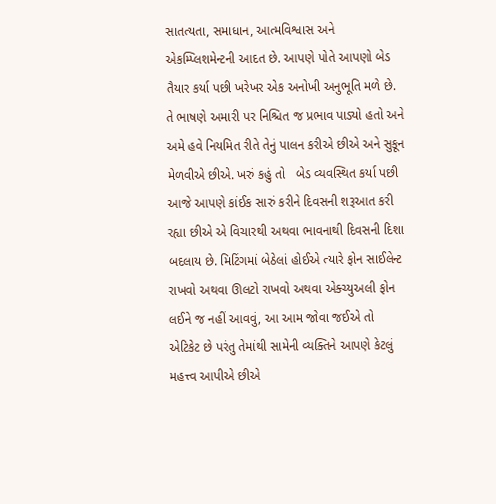સાતત્યતા, સમાધાન, આત્મવિશ્વાસ અને એકમ્પ્લિશમેન્ટની આદત છે. આપણે પોતે આપણો બેડ તૈયાર કર્યા પછી ખરેખર એક અનોખી અનુભૂતિ મળે છે. તે ભાષણે અમારી પર નિશ્ચિત જ પ્રભાવ પાડ્યો હતો અને અમે હવે નિયમિત રીતે તેનું પાલન કરીએ છીએ અને સુકૂન મેળવીએ છીએ. ખરું કહું તો   બેડ વ્યવસ્થિત કર્યા પછી આજે આપણે કાંઈક સારું કરીને દિવસની શરૂઆત કરી રહ્યા છીએ એ વિચારથી અથવા ભાવનાથી દિવસની દિશા બદલાય છે. મિટિંગમાં બેઠેલાં હોઈએ ત્યારે ફોન સાઈલેન્ટ રાખવો અથવા ઊલટો રાખવો અથવા એક્ચ્યુઅલી ફોન લઈને જ નહીં આવવું, આ આમ જોવા જઈએ તો એટિકેટ છે પરંતુ તેમાંથી સામેની વ્યક્તિને આપણે કેટલું મહત્ત્વ આપીએ છીએ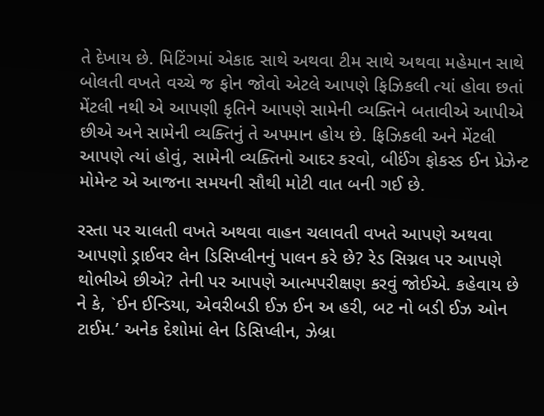તે દેખાય છે. મિટિંગમાં એકાદ સાથે અથવા ટીમ સાથે અથવા મહેમાન સાથે બોલતી વખતે વચ્ચે જ ફોન જોવો એટલે આપણે ફિઝિકલી ત્યાં હોવા છતાં મેંટલી નથી એ આપણી કૃતિને આપણે સામેની વ્યક્તિને બતાવીએ આપીએ છીએ અને સામેની વ્યક્તિનું તે અપમાન હોય છે. ફિઝિકલી અને મેંટલી આપણે ત્યાં હોવું, સામેની વ્યક્તિનો આદર કરવો, બીઈંગ ફોકસ્ડ ઈન પ્રેઝેન્ટ મોમેન્ટ એ આજના સમયની સૌથી મોટી વાત બની ગઈ છે.

રસ્તા પર ચાલતી વખતે અથવા વાહન ચલાવતી વખતે આપણે અથવા આપણો ડ્રાઈવર લેન ડિસિપ્લીનનું પાલન કરે છે? રેડ સિગ્નલ પર આપણે થોભીએ છીએ? તેની પર આપણે આત્મપરીક્ષણ કરવું જોઈએ. કહેવાય છે ને કે, `ઈન ઈન્ડિયા, એવરીબડી ઈઝ ઈન અ હરી, બટ નો બડી ઈઝ ઓન ટાઈમ.’ અનેક દેશોમાં લેન ડિસિપ્લીન, ઝેબ્રા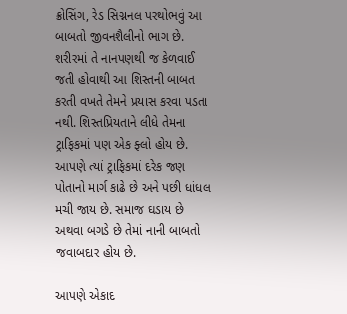ક્રોસિંગ, રેડ સિગ્નનલ પરથોભવું આ બાબતો જીવનશૈલીનો ભાગ છે. શરીરમાં તે નાનપણથી જ કેળવાઈ જતી હોવાથી આ શિસ્તની બાબત કરતી વખતે તેમને પ્રયાસ કરવા પડતા નથી. શિસ્તપ્રિયતાને લીધે તેમના ટ્રાફિકમાં પણ એક ફ્લો હોય છે. આપણે ત્યાં ટ્રાફિકમાં દરેક જણ પોતાનો માર્ગ કાઢે છે અને પછી ધાંધલ મચી જાય છે. સમાજ ઘડાય છે અથવા બગડે છે તેમાં નાની બાબતો જવાબદાર હોય છે.

આપણે એકાદ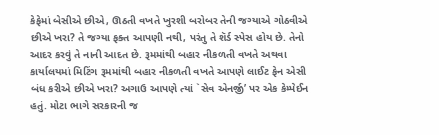કેફેમાં બેસીએ છીએ, ઊઠતી વખતે ખુરશી બરોબર તેની જગ્યાએ ગોઠવીએ છીએ ખરા? તે જગ્યા ફક્ત આપણી નથી, પરંતુ તે શૅર્ડ સ્પેસ હોય છે. તેનો આદર કરવું તે નાની આદત છે. રૂમમાંથી બહાર નીકળતી વખતે અથવા કાર્યાલયમાં મિટિંગ રૂમમાંથી બહાર નીકળતી વખતે આપણે લાઈટ ફેન એસી બંધ કરીએ છીએ ખરા? અગાઉ આપણે ત્યાં `સેવ એનર્જી’ પર એક કેમ્પેઈન હતું. મોટા ભાગે સરકારની જ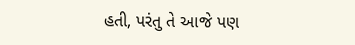હતી, પરંતુ તે આજે પણ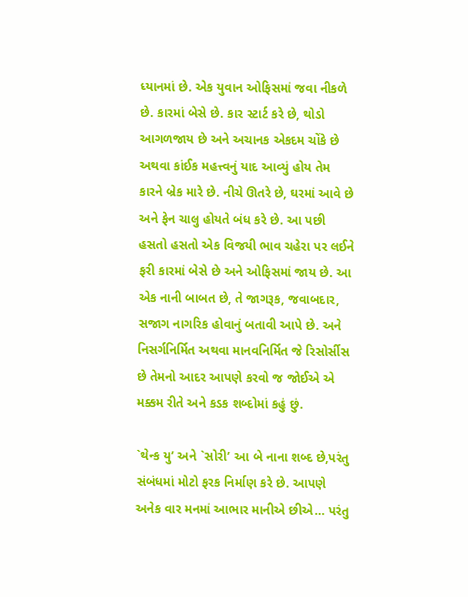ધ્યાનમાં છે. એક યુવાન ઓફિસમાં જવા નીકળે છે. કારમાં બેસે છે. કાર સ્ટાર્ટ કરે છે, થોડો આગળજાય છે અને અચાનક એકદમ ચોંકે છે અથવા કાંઈક મહત્ત્વનું યાદ આવ્યું હોય તેમ કારને બ્રેક મારે છે. નીચે ઊતરે છે, ઘરમાં આવે છે અને ફેન ચાલુ હોયતે બંધ કરે છે. આ પછી હસતો હસતો એક વિજયી ભાવ ચહેરા પર લઈને ફરી કારમાં બેસે છે અને ઓફિસમાં જાય છે. આ એક નાની બાબત છે, તે જાગરૂક, જવાબદાર, સજાગ નાગરિક હોવાનું બતાવી આપે છે. અને નિસર્ગનિર્મિત અથવા માનવનિર્મિત જે રિસોર્સીસ છે તેમનો આદર આપણે કરવો જ જોઈએ એ મક્કમ રીતે અને કડક શબ્દોમાં કહું છું.

`થેન્ક યુ’ અને `સોરી’ આ બે નાના શબ્દ છે,પરંતુ સંબંધમાં મોટો ફરક નિર્માણ કરે છે. આપણે અનેક વાર મનમાં આભાર માનીએ છીએ… પરંતુ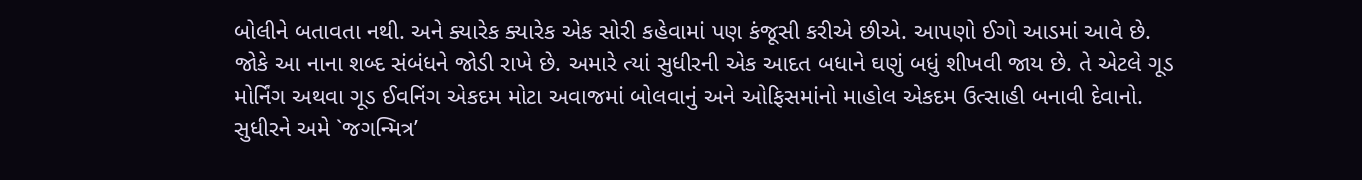બોલીને બતાવતા નથી. અને ક્યારેક ક્યારેક એક સોરી કહેવામાં પણ કંજૂસી કરીએ છીએ. આપણો ઈગો આડમાં આવે છે. જોકે આ નાના શબ્દ સંબંધને જોડી રાખે છે. અમારે ત્યાં સુધીરની એક આદત બધાને ઘણું બધું શીખવી જાય છે. તે એટલે ગૂડ મોર્નિંગ અથવા ગૂડ ઈવનિંગ એકદમ મોટા અવાજમાં બોલવાનું અને ઓફિસમાંનો માહોલ એકદમ ઉત્સાહી બનાવી દેવાનો. સુધીરને અમે `જગન્મિત્ર’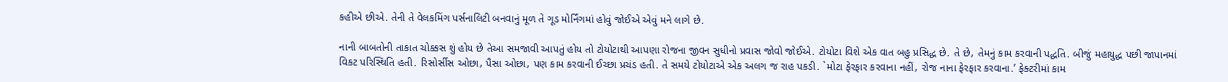કહીએ છીએ. તેની તે વેલકમિંગ પર્સનાલિટી બનવાનું મૂળ તે ગૂડ મોર્નિંગમાં હોવું જોઈએ એવું મને લાગે છે.

નાની બાબતોની તાકાત ચોક્કસ શું હોય છે તેઆ સમજાવી આપતું હોય તો ટોયોટાથી આપણા રોજના જીવન સુધીનો પ્રવાસ જોવો જોઈએ. ટોયોટા વિશે એક વાત બહુ પ્રસિદ્ધ છે. તે છે, તેમનું કામ કરવાની પદ્ધતિ. બીજું મહાયુદ્ધ પછી જાપાનમાં વિકટ પરિસ્થિતિ હતી. રિસોર્સીસ ઓછા, પૈસા ઓછા, પણ કામ કરવાની ઈચ્છા પ્રચંડ હતી. તે સમયે ટોયોટાએ એક અલગ જ રાહ પકડી. `મોટા ફેરફાર કરવાના નહીં, રોજ નાના ફેરફાર કરવાના.’ ફેક્ટરીમાં કામ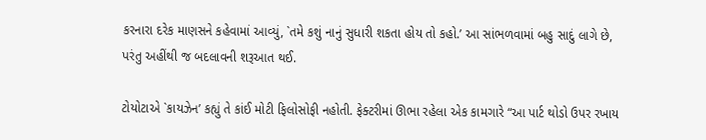કરનારા દરેક માણસને કહેવામાં આવ્યું, `તમે કશું નાનું સુધારી શકતા હોય તો કહો.’ આ સાંભળવામાં બહુ સાદું લાગે છે, પરંતુ અહીંથી જ બદલાવની શરૂઆત થઈ.

ટોયોટાએ `કાયઝેન’ કહ્યું તે કાંઈ મોટી ફિલોસોફી નહોતી. ફેક્ટરીમાં ઊભા રહેલા એક કામગારે “આ પાર્ટ થોડો ઉપર રખાય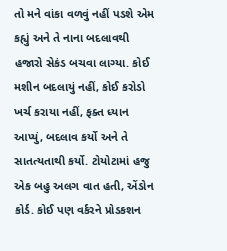તો મને વાંકા વળવું નહીં પડશે એમ કહ્યું અને તે નાના બદલાવથી હજારો સેકંડ બચવા લાગ્યા. કોઈ મશીન બદલાયું નહીં, કોઈ કરોડો ખર્ચ કરાયા નહીં, ફક્ત ધ્યાન આપ્યું, બદલાવ કર્યો અને તે સાતત્યતાથી કર્યો. ટોયોટામાં હજુ એક બહુ અલગ વાત હતી, એંડોન કોર્ડ. કોઈ પણ વર્કરને પ્રોડકશન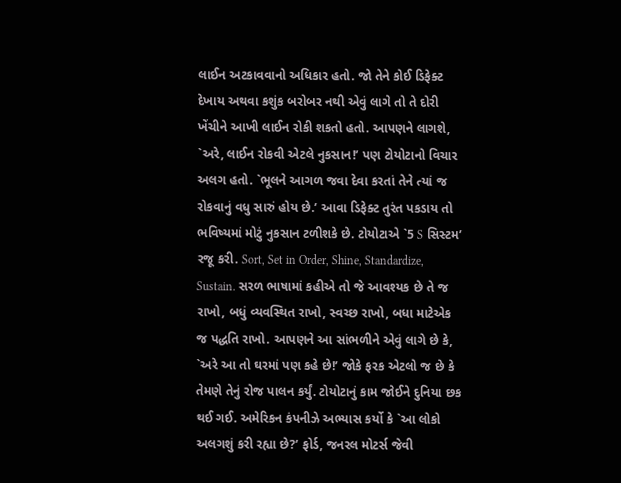લાઈન અટકાવવાનો અધિકાર હતો. જો તેને કોઈ ડિફેક્ટ દેખાય અથવા કશુંક બરોબર નથી એવું લાગે તો તે દોરી ખેંચીને આખી લાઈન રોકી શકતો હતો. આપણને લાગશે, `અરે, લાઈન રોકવી એટલે નુકસાન!’ પણ ટોયોટાનો વિચાર અલગ હતો. `ભૂલને આગળ જવા દેવા કરતાં તેને ત્યાં જ રોકવાનું વધુ સારું હોય છે.’ આવા ડિફેક્ટ તુરંત પકડાય તો ભવિષ્યમાં મોટું નુકસાન ટળીશકે છે. ટોયોટાએ `5 S સિસ્ટમ’ રજૂ કરી. Sort, Set in Order, Shine, Standardize, Sustain. સરળ ભાષામાં કહીએ તો જે આવશ્યક છે તે જ રાખો, બધું વ્યવસ્થિત રાખો, સ્વચ્છ રાખો, બધા માટેએક જ પદ્ધતિ રાખો. આપણને આ સાંભળીને એવું લાગે છે કે, `અરે આ તો ઘરમાં પણ કહે છે!’ જોકે ફરક એટલો જ છે કે તેમણે તેનું રોજ પાલન કર્યું. ટોયોટાનું કામ જોઈને દુનિયા છક થઈ ગઈ. અમેરિકન કંપનીઝે અભ્યાસ કર્યો કે `આ લોકો અલગશું કરી રહ્યા છે?’ ફોર્ડ, જનરલ મોટર્સ જેવી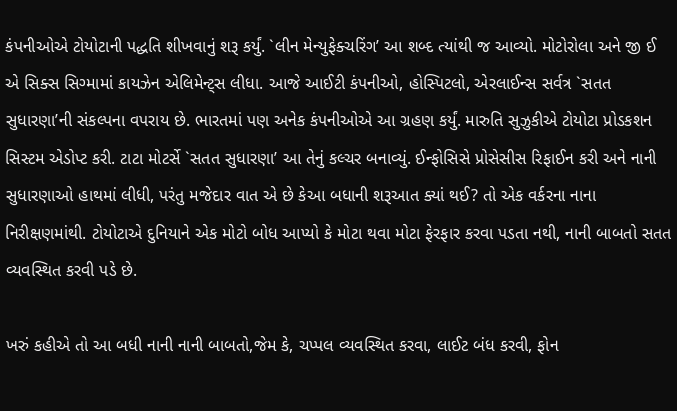કંપનીઓએ ટોયોટાની પદ્ધતિ શીખવાનું શરૂ કર્યું. `લીન મેન્યુફેક્ચરિંગ’ આ શબ્દ ત્યાંથી જ આવ્યો. મોટોરોલા અને જી ઈ એ સિક્સ સિગ્મામાં કાયઝેન એલિમેન્ટ્સ લીધા. આજે આઈટી કંપનીઓ, હોસ્પિટલો, એરલાઈન્સ સર્વત્ર `સતત સુધારણા’ની સંકલ્પના વપરાય છે. ભારતમાં પણ અનેક કંપનીઓએ આ ગ્રહણ કર્યું. મારુતિ સુઝુકીએ ટોયોટા પ્રોડકશન સિસ્ટમ એડોપ્ટ કરી. ટાટા મોટર્સે `સતત સુધારણા’ આ તેનું કલ્ચર બનાવ્યું. ઈન્ફોસિસે પ્રોસેસીસ રિફાઈન કરી અને નાની સુધારણાઓ હાથમાં લીધી, પરંતુ મજેદાર વાત એ છે કેઆ બધાની શરૂઆત ક્યાં થઈ? તો એક વર્કરના નાના નિરીક્ષણમાંથી. ટોયોટાએ દુનિયાને એક મોટો બોધ આપ્યો કે મોટા થવા મોટા ફેરફાર કરવા પડતા નથી, નાની બાબતો સતત વ્યવસ્થિત કરવી પડે છે.

ખરું કહીએ તો આ બધી નાની નાની બાબતો,જેમ કે, ચપ્પલ વ્યવસ્થિત કરવા, લાઈટ બંધ કરવી, ફોન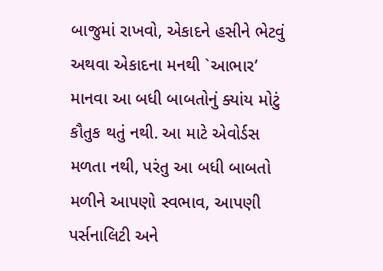બાજુમાં રાખવો, એકાદને હસીને ભેટવું અથવા એકાદના મનથી `આભાર’ માનવા આ બધી બાબતોનું ક્યાંય મોટું કૌતુક થતું નથી. આ માટે એવોર્ડસ મળતા નથી, પરંતુ આ બધી બાબતો મળીને આપણો સ્વભાવ, આપણી પર્સનાલિટી અને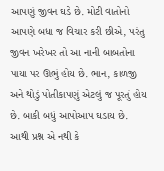આપણું જીવન ઘડે છે. મોટી વાતોનો આપણે બધા જ વિચાર કરી છીએ, પરંતુ જીવન ખરેખર તો આ નાની બાબતોના પાયા પર ઊભું હોય છે. ભાન, કાળજી અને થોડું પોતીકાપણું એટલું જ પૂરતું હોય છે. બાકી બધું આપોઆપ ઘડાય છે. આથી પ્રશ્ન એ નથી કે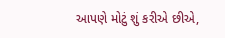આપણે મોટું શું કરીએ છીએ,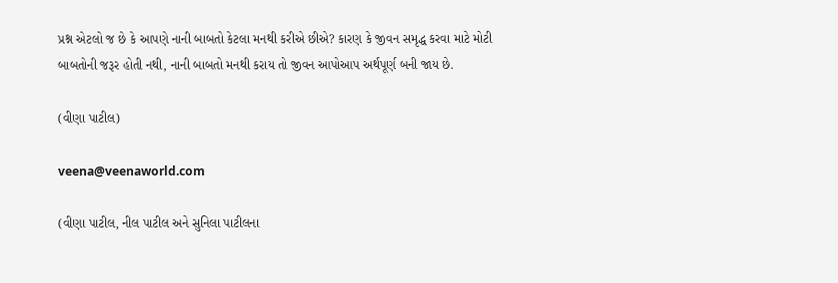પ્રશ્ન એટલો જ છે કે આપણે નાની બાબતો કેટલા મનથી કરીએ છીએ? કારણ કે જીવન સમૃદ્ધ કરવા માટે મોટી બાબતોની જરૂર હોતી નથી, નાની બાબતો મનથી કરાય તો જીવન આપોઆપ અર્થપૂર્ણ બની જાય છે.

(વીણા પાટીલ)

veena@veenaworld.com

(વીણા પાટીલ, નીલ પાટીલ અને સુનિલા પાટીલના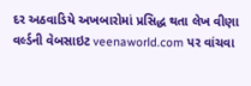દર અઠવાડિયે અખબારોમાં પ્રસિદ્ધ થતા લેખ વીણા વર્લ્ડની વેબસાઇટ veenaworld.com પર વાંચવા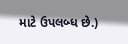માટે ઉપલબ્ધ છે.)